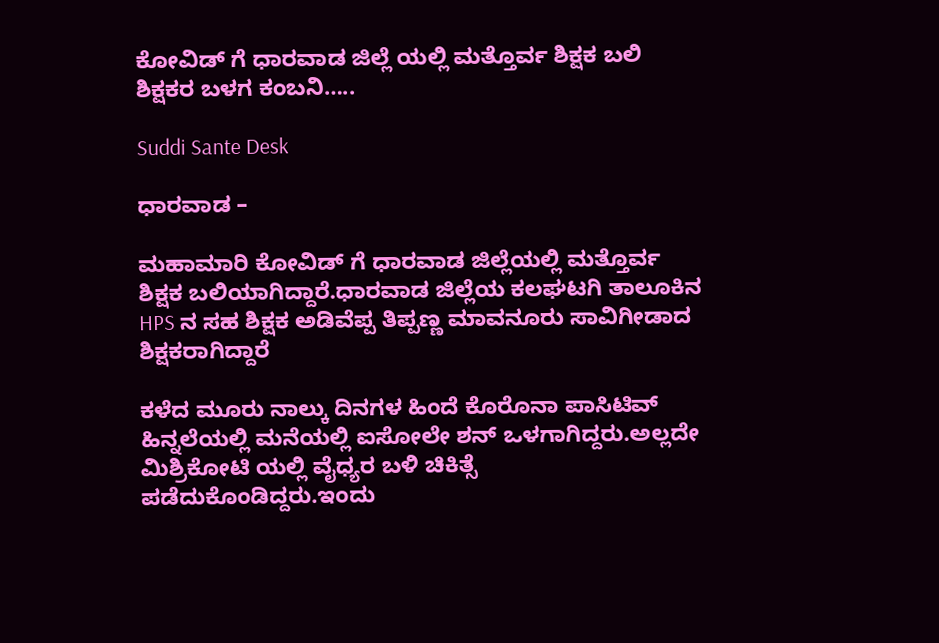ಕೋವಿಡ್ ಗೆ ಧಾರವಾಡ ಜಿಲ್ಲೆ ಯಲ್ಲಿ ಮತ್ತೊರ್ವ ಶಿಕ್ಷಕ ಬಲಿ ಶಿಕ್ಷಕರ ಬಳಗ ಕಂಬನಿ…..

Suddi Sante Desk

ಧಾರವಾಡ –

ಮಹಾಮಾರಿ ಕೋವಿಡ್ ಗೆ ಧಾರವಾಡ ಜಿಲ್ಲೆಯಲ್ಲಿ ಮತ್ತೊರ್ವ ಶಿಕ್ಷಕ ಬಲಿಯಾಗಿದ್ದಾರೆ.ಧಾರವಾಡ ಜಿಲ್ಲೆಯ ಕಲಘಟಗಿ ತಾಲೂಕಿನ HPS ನ ಸಹ ಶಿಕ್ಷಕ ಅಡಿವೆಪ್ಪ ತಿಪ್ಪಣ್ಣ ಮಾವನೂರು ಸಾವಿಗೀಡಾದ ಶಿಕ್ಷಕರಾಗಿದ್ದಾರೆ

ಕಳೆದ ಮೂರು ನಾಲ್ಕು ದಿನಗಳ ಹಿಂದೆ ಕೊರೊನಾ ಪಾಸಿಟಿವ್ ಹಿನ್ನಲೆಯಲ್ಲಿ ಮನೆಯಲ್ಲಿ ಐಸೋಲೇ ಶನ್ ಒಳಗಾಗಿದ್ದರು.ಅಲ್ಲದೇ ಮಿಶ್ರಿಕೋಟಿ ಯಲ್ಲಿ ವೈಧ್ಯರ ಬಳಿ ಚಿಕಿತ್ಸೆ ಪಡೆದುಕೊಂಡಿದ್ದರು.ಇಂದು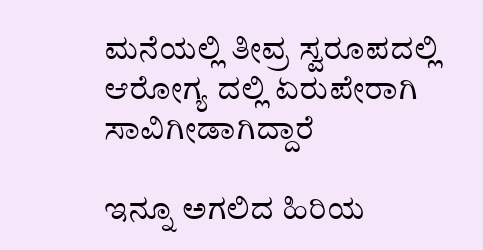ಮನೆಯಲ್ಲಿ ತೀವ್ರ ಸ್ವರೂಪದಲ್ಲಿ ಆರೋಗ್ಯ ದಲ್ಲಿ ಏರುಪೇರಾಗಿ ಸಾವಿಗೀಡಾಗಿದ್ದಾರೆ‌

ಇನ್ನೂ ಅಗಲಿದ ಹಿರಿಯ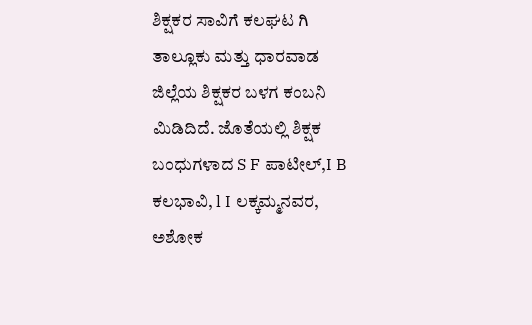ಶಿಕ್ಷಕರ ಸಾವಿಗೆ ಕಲಘಟ ಗಿ ತಾಲ್ಲೂಕು ಮತ್ತು ಧಾರವಾಡ ಜಿಲ್ಲೆಯ ಶಿಕ್ಷಕರ ಬಳಗ ಕಂಬನಿ ಮಿಡಿದಿದೆ. ಜೊತೆಯಲ್ಲಿ ಶಿಕ್ಷಕ ಬಂಧುಗಳಾದ S F ಪಾಟೀಲ್,I B ಕಲಭಾವಿ, l I ಲಕ್ಕಮ್ಮನವರ, ಅಶೋಕ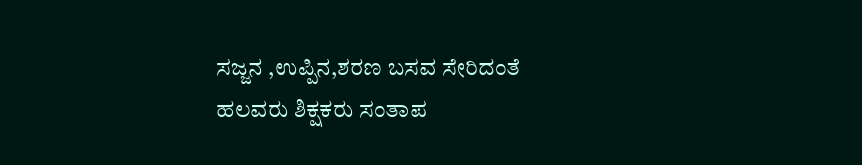ಸಜ್ಜನ ,ಉಪ್ಪಿನ,ಶರಣ ಬಸವ ಸೇರಿದಂತೆ ಹಲವರು ಶಿಕ್ಷಕರು ಸಂತಾಪ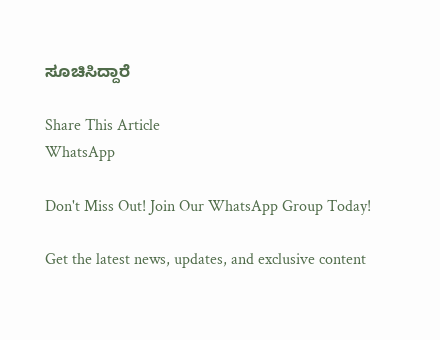ಸೂಚಿಸಿದ್ದಾರೆ

Share This Article
WhatsApp

Don't Miss Out! Join Our WhatsApp Group Today!

Get the latest news, updates, and exclusive content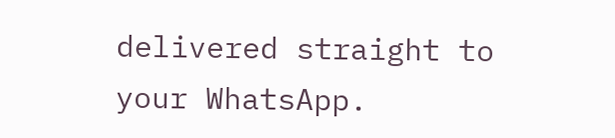delivered straight to your WhatsApp.